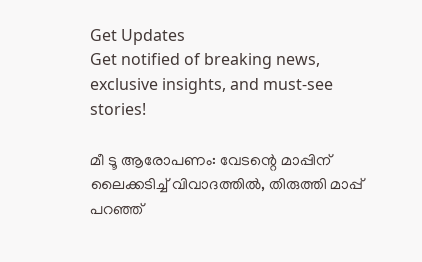Get Updates
Get notified of breaking news, exclusive insights, and must-see stories!

മീ ടൂ ആരോപണം: വേടന്റെ മാപ്പിന് ലൈക്കടിച്ച് വിവാദത്തിൽ, തിരുത്തി മാപ്പ് പറഞ്ഞ്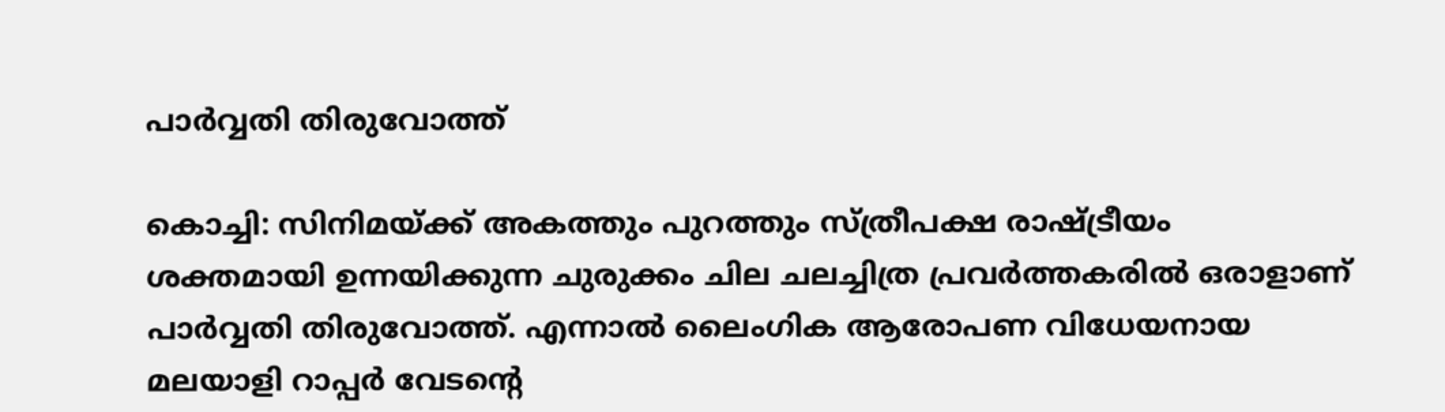പാർവ്വതി തിരുവോത്ത്

കൊച്ചി: സിനിമയ്ക്ക് അകത്തും പുറത്തും സ്ത്രീപക്ഷ രാഷ്ട്രീയം ശക്തമായി ഉന്നയിക്കുന്ന ചുരുക്കം ചില ചലച്ചിത്ര പ്രവര്‍ത്തകരില്‍ ഒരാളാണ് പാര്‍വ്വതി തിരുവോത്ത്. എന്നാല്‍ ലൈംഗിക ആരോപണ വിധേയനായ മലയാളി റാപ്പര്‍ വേടന്റെ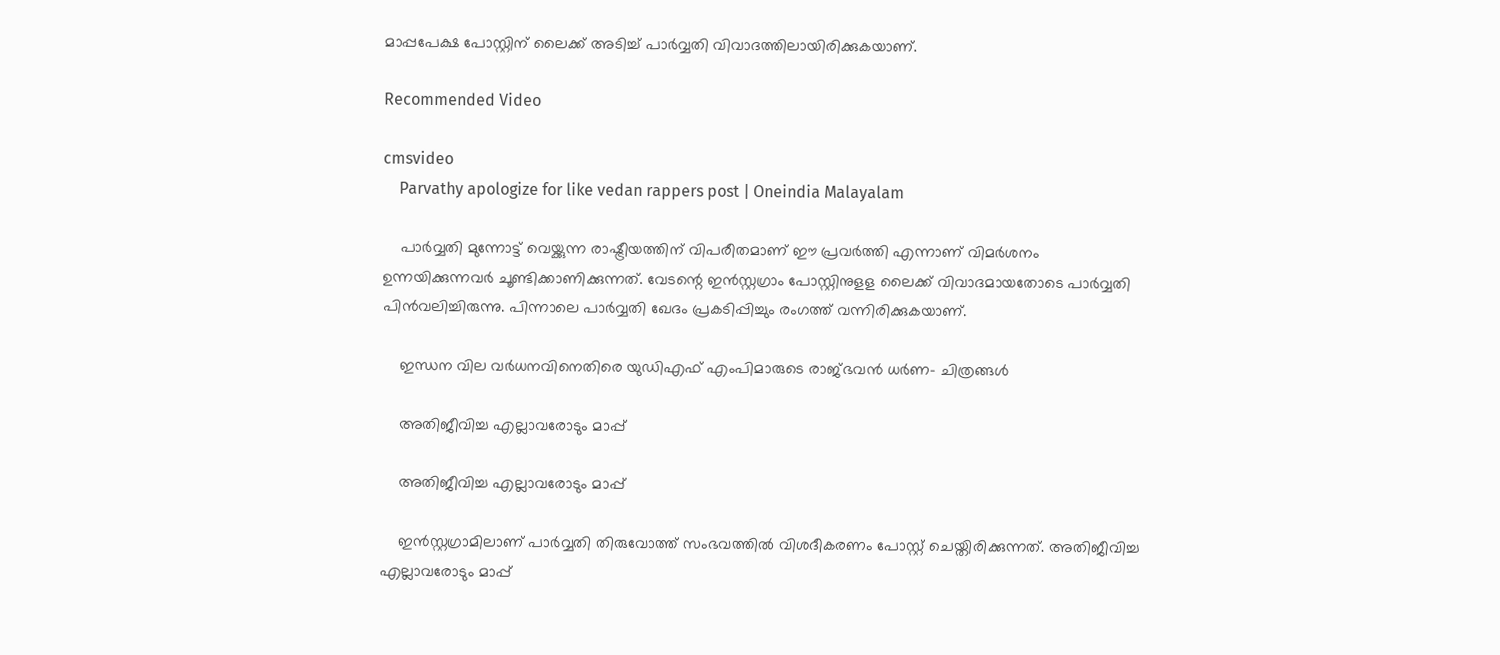മാപ്പപേക്ഷ പോസ്റ്റിന് ലൈക്ക് അടിച്ച് പാര്‍വ്വതി വിവാദത്തിലായിരിക്കുകയാണ്.

Recommended Video

cmsvideo
    Parvathy apologize for like vedan rappers post | Oneindia Malayalam

    പാര്‍വ്വതി മുന്നോട്ട് വെയ്ക്കുന്ന രാഷ്ട്രീയത്തിന് വിപരീതമാണ് ഈ പ്രവര്‍ത്തി എന്നാണ് വിമര്‍ശനം ഉന്നയിക്കുന്നവര്‍ ചൂണ്ടിക്കാണിക്കുന്നത്. വേടന്റെ ഇന്‍സ്റ്റഗ്രാം പോസ്റ്റിനുളള ലൈക്ക് വിവാദമായതോടെ പാര്‍വ്വതി പിന്‍വലിച്ചിരുന്നു. പിന്നാലെ പാര്‍വ്വതി ഖേദം പ്രകടിപ്പിച്ചും രംഗത്ത് വന്നിരിക്കുകയാണ്.

    ഇന്ധന വില വര്‍ധനവിനെതിരെ യുഡിഎഫ് എംപിമാരുടെ രാജ്ഭവന്‍ ധര്‍ണ- ചിത്രങ്ങള്‍

    അതിജീവിച്ച എല്ലാവരോടും മാപ്പ്

    അതിജീവിച്ച എല്ലാവരോടും മാപ്പ്

    ഇന്‍സ്റ്റഗ്രാമിലാണ് പാര്‍വ്വതി തിരുവോത്ത് സംഭവത്തില്‍ വിശദീകരണം പോസ്റ്റ് ചെയ്തിരിക്കുന്നത്. അതിജീവിച്ച എല്ലാവരോടും മാപ്പ്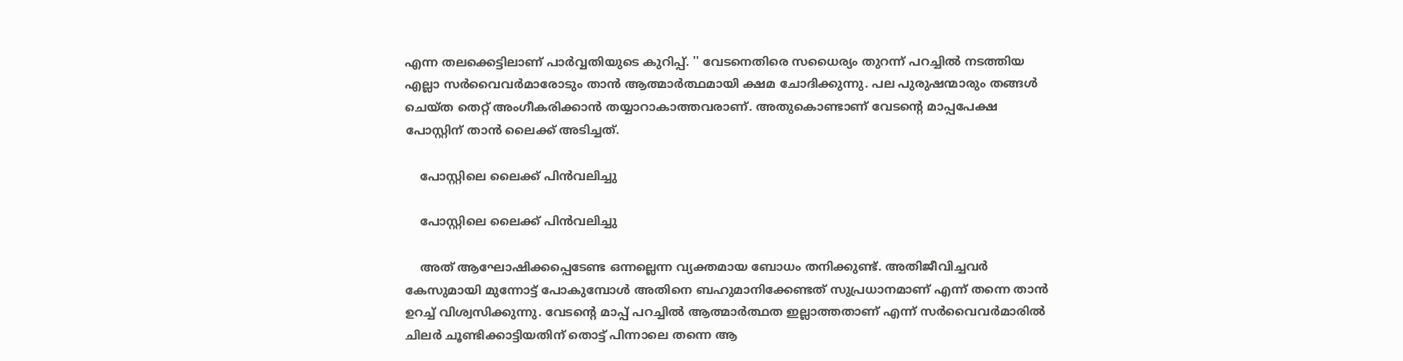എന്ന തലക്കെട്ടിലാണ് പാര്‍വ്വതിയുടെ കുറിപ്പ്. '' വേടനെതിരെ സധൈര്യം തുറന്ന് പറച്ചില്‍ നടത്തിയ എല്ലാ സര്‍വൈവര്‍മാരോടും താന്‍ ആത്മാര്‍ത്ഥമായി ക്ഷമ ചോദിക്കുന്നു. പല പുരുഷന്മാരും തങ്ങള്‍ ചെയ്ത തെറ്റ് അംഗീകരിക്കാന്‍ തയ്യാറാകാത്തവരാണ്. അതുകൊണ്ടാണ് വേടന്റെ മാപ്പപേക്ഷ പോസ്റ്റിന് താന്‍ ലൈക്ക് അടിച്ചത്.

    പോസ്റ്റിലെ ലൈക്ക് പിന്‍വലിച്ചു

    പോസ്റ്റിലെ ലൈക്ക് പിന്‍വലിച്ചു

    അത് ആഘോഷിക്കപ്പെടേണ്ട ഒന്നല്ലെന്ന വ്യക്തമായ ബോധം തനിക്കുണ്ട്. അതിജീവിച്ചവര്‍ കേസുമായി മുന്നോട്ട് പോകുമ്പോള്‍ അതിനെ ബഹുമാനിക്കേണ്ടത് സുപ്രധാനമാണ് എന്ന് തന്നെ താന്‍ ഉറച്ച് വിശ്വസിക്കുന്നു. വേടന്റെ മാപ്പ് പറച്ചില്‍ ആത്മാര്‍ത്ഥത ഇല്ലാത്തതാണ് എന്ന് സര്‍വൈവര്‍മാരില്‍ ചിലര്‍ ചൂണ്ടിക്കാട്ടിയതിന് തൊട്ട് പിന്നാലെ തന്നെ ആ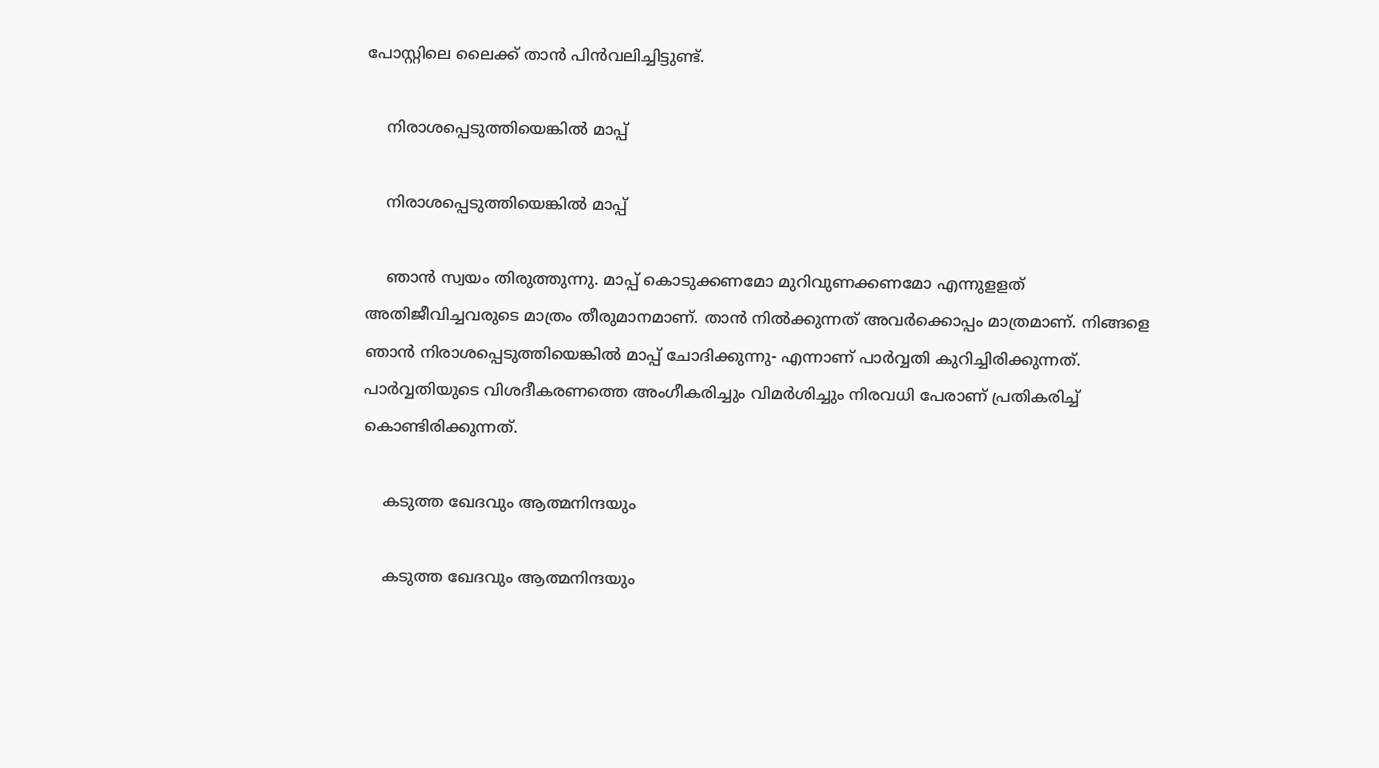പോസ്റ്റിലെ ലൈക്ക് താന്‍ പിന്‍വലിച്ചിട്ടുണ്ട്.

    നിരാശപ്പെടുത്തിയെങ്കില്‍ മാപ്പ്

    നിരാശപ്പെടുത്തിയെങ്കില്‍ മാപ്പ്

    ഞാന്‍ സ്വയം തിരുത്തുന്നു. മാപ്പ് കൊടുക്കണമോ മുറിവുണക്കണമോ എന്നുളളത് അതിജീവിച്ചവരുടെ മാത്രം തീരുമാനമാണ്. താന്‍ നില്‍ക്കുന്നത് അവര്‍ക്കൊപ്പം മാത്രമാണ്. നിങ്ങളെ ഞാന്‍ നിരാശപ്പെടുത്തിയെങ്കില്‍ മാപ്പ് ചോദിക്കുന്നു- എന്നാണ് പാര്‍വ്വതി കുറിച്ചിരിക്കുന്നത്. പാര്‍വ്വതിയുടെ വിശദീകരണത്തെ അംഗീകരിച്ചും വിമര്‍ശിച്ചും നിരവധി പേരാണ് പ്രതികരിച്ച് കൊണ്ടിരിക്കുന്നത്.

    കടുത്ത ഖേദവും ആത്മനിന്ദയും

    കടുത്ത ഖേദവും ആത്മനിന്ദയും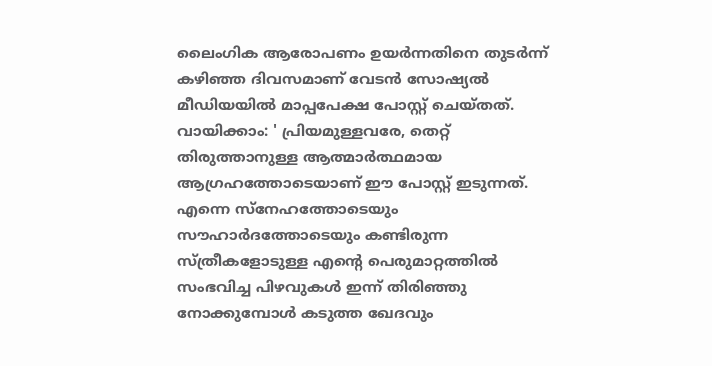ലൈംഗിക ആരോപണം ഉയർന്നതിനെ തുടർന്ന് കഴിഞ്ഞ ദിവസമാണ് വേടൻ സോഷ്യൽ മീഡിയയിൽ മാപ്പപേക്ഷ പോസ്റ്റ് ചെയ്തത്. വായിക്കാം: ' പ്രിയമുള്ളവരേ, തെറ്റ് തിരുത്താനുള്ള ആത്മാര്‍ത്ഥമായ ആഗ്രഹത്തോടെയാണ് ഈ പോസ്റ്റ് ഇടുന്നത്. എന്നെ സ്‌നേഹത്തോടെയും സൗഹാര്‍ദത്തോടെയും കണ്ടിരുന്ന സ്ത്രീകളോടുള്ള എന്റെ പെരുമാറ്റത്തില്‍ സംഭവിച്ച പിഴവുകള്‍ ഇന്ന് തിരിഞ്ഞു നോക്കുമ്പോള്‍ കടുത്ത ഖേദവും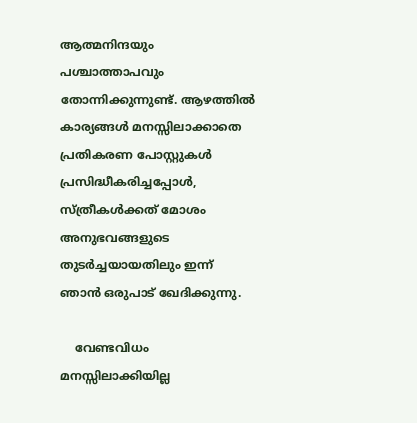ആത്മനിന്ദയും പശ്ചാത്താപവും തോന്നിക്കുന്നുണ്ട്. ആഴത്തില്‍ കാര്യങ്ങള്‍ മനസ്സിലാക്കാതെ പ്രതികരണ പോസ്റ്റുകള്‍ പ്രസിദ്ധീകരിച്ചപ്പോള്‍, സ്ത്രീകള്‍ക്കത് മോശം അനുഭവങ്ങളുടെ തുടര്‍ച്ചയായതിലും ഇന്ന് ഞാന്‍ ഒരുപാട് ഖേദിക്കുന്നു.

    വേണ്ടവിധം മനസ്സിലാക്കിയില്ല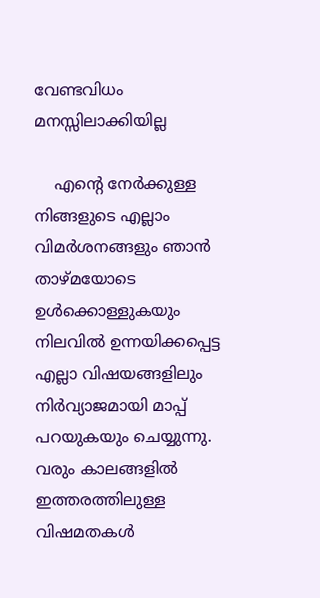വേണ്ടവിധം മനസ്സിലാക്കിയില്ല

    എന്റെ നേര്‍ക്കുള്ള നിങ്ങളുടെ എല്ലാം വിമര്‍ശനങ്ങളും ഞാന്‍ താഴ്മയോടെ ഉള്‍ക്കൊള്ളുകയും നിലവില്‍ ഉന്നയിക്കപ്പെട്ട എല്ലാ വിഷയങ്ങളിലും നിര്‍വ്യാജമായി മാപ്പ് പറയുകയും ചെയ്യുന്നു. വരും കാലങ്ങളില്‍ ഇത്തരത്തിലുള്ള വിഷമതകള്‍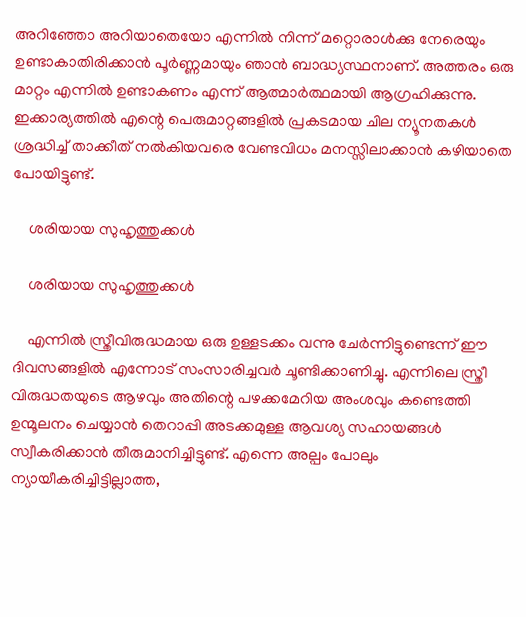അറിഞ്ഞോ അറിയാതെയോ എന്നില്‍ നിന്ന് മറ്റൊരാള്‍ക്കു നേരെയും ഉണ്ടാകാതിരിക്കാന്‍ പൂര്‍ണ്ണമായും ഞാന്‍ ബാദ്ധ്യസ്ഥനാണ്. അത്തരം ഒരു മാറ്റം എന്നില്‍ ഉണ്ടാകണം എന്ന് ആത്മാര്‍ത്ഥമായി ആഗ്രഹിക്കുന്നു. ഇക്കാര്യത്തിൽ എന്റെ പെരുമാറ്റങ്ങളില്‍ പ്രകടമായ ചില ന്യൂനതകള്‍ ശ്രദ്ധിച്ച് താക്കീത് നല്‍കിയവരെ വേണ്ടവിധം മനസ്സിലാക്കാന്‍ കഴിയാതെ പോയിട്ടുണ്ട്.

    ശരിയായ സുഹൃത്തുക്കള്‍

    ശരിയായ സുഹൃത്തുക്കള്‍

    എന്നില്‍ സ്ത്രീവിരുദ്ധമായ ഒരു ഉള്ളടക്കം വന്നു ചേര്‍ന്നിട്ടുണ്ടെന്ന് ഈ ദിവസങ്ങളില്‍ എന്നോട് സംസാരിച്ചവര്‍ ചൂണ്ടിക്കാണിച്ചു. എന്നിലെ സ്ത്രീ വിരുദ്ധതയുടെ ആഴവും അതിന്റെ പഴക്കമേറിയ അംശവും കണ്ടെത്തി ഉന്മൂലനം ചെയ്യാന്‍ തെറാപ്പി അടക്കമുള്ള ആവശ്യ സഹായങ്ങള്‍ സ്വീകരിക്കാന്‍ തീരുമാനിച്ചിട്ടുണ്ട്. എന്നെ അല്പം പോലും ന്യായീകരിച്ചിട്ടില്ലാത്ത,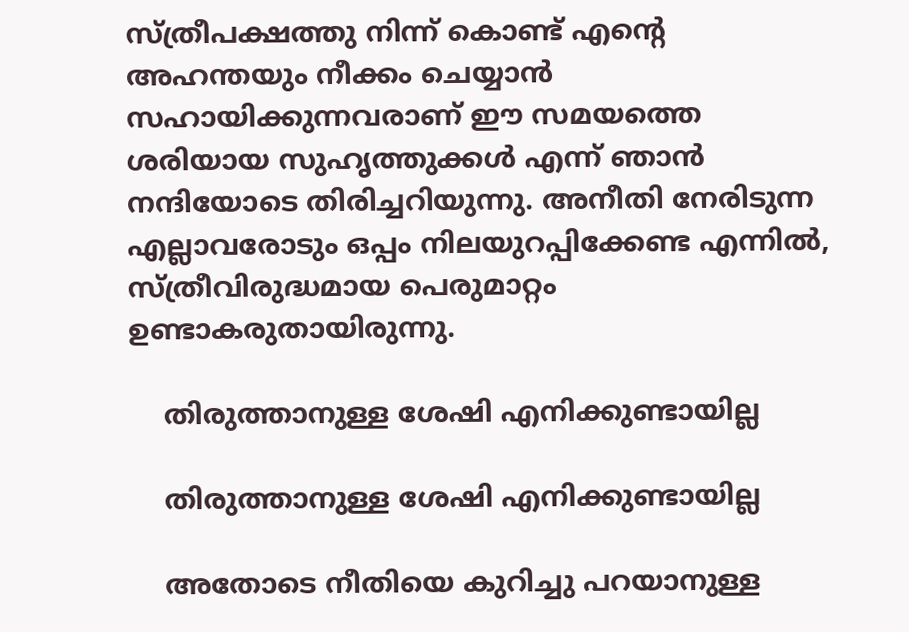സ്ത്രീപക്ഷത്തു നിന്ന് കൊണ്ട് എന്റെ അഹന്തയും നീക്കം ചെയ്യാന്‍ സഹായിക്കുന്നവരാണ് ഈ സമയത്തെ ശരിയായ സുഹൃത്തുക്കള്‍ എന്ന് ഞാന്‍ നന്ദിയോടെ തിരിച്ചറിയുന്നു. അനീതി നേരിടുന്ന എല്ലാവരോടും ഒപ്പം നിലയുറപ്പിക്കേണ്ട എന്നില്‍, സ്ത്രീവിരുദ്ധമായ പെരുമാറ്റം ഉണ്ടാകരുതായിരുന്നു.

    തിരുത്താനുള്ള ശേഷി എനിക്കുണ്ടായില്ല

    തിരുത്താനുള്ള ശേഷി എനിക്കുണ്ടായില്ല

    അതോടെ നീതിയെ കുറിച്ചു പറയാനുള്ള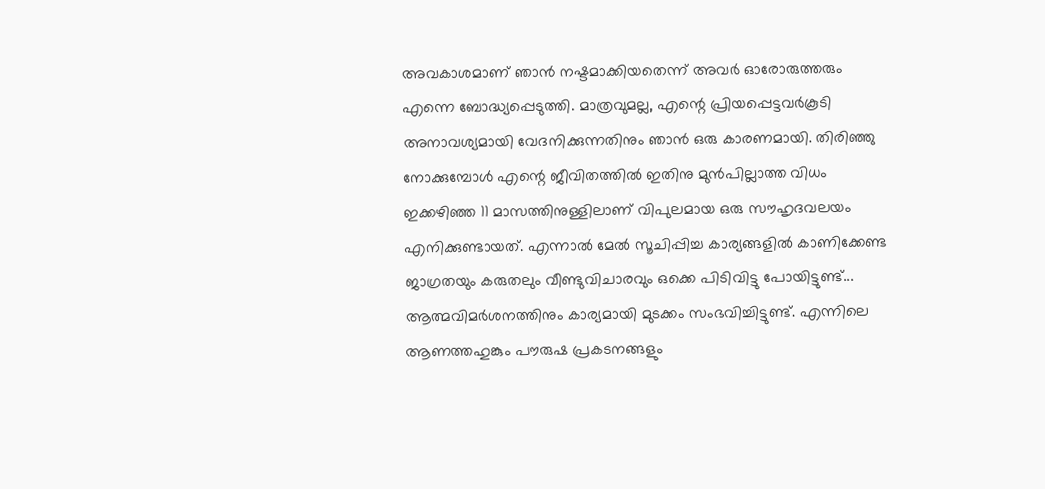അവകാശമാണ് ഞാന്‍ നഷ്ടമാക്കിയതെന്ന് അവര്‍ ഓരോരുത്തരും എന്നെ ബോദ്ധ്യപ്പെടുത്തി. മാത്രവുമല്ല, എന്റെ പ്രിയപ്പെട്ടവര്‍കൂടി അനാവശ്യമായി വേദനിക്കുന്നതിനും ഞാന്‍ ഒരു കാരണമായി. തിരിഞ്ഞു നോക്കുമ്പോള്‍ എന്റെ ജീവിതത്തില്‍ ഇതിനു മുന്‍പില്ലാത്ത വിധം ഇക്കഴിഞ്ഞ 11 മാസത്തിനുള്ളിലാണ് വിപുലമായ ഒരു സൗഹൃദവലയം എനിക്കുണ്ടായത്. എന്നാല്‍ മേല്‍ സൂചിപ്പിച്ച കാര്യങ്ങളില്‍ കാണിക്കേണ്ട ജാഗ്രതയും കരുതലും വീണ്ടുവിചാരവും ഒക്കെ പിടിവിട്ടു പോയിട്ടുണ്ട്... ആത്മവിമര്‍ശനത്തിനും കാര്യമായി മുടക്കം സംഭവിച്ചിട്ടുണ്ട്. എന്നിലെ ആണത്തഹുങ്കും പൗരുഷ പ്രകടനങ്ങളും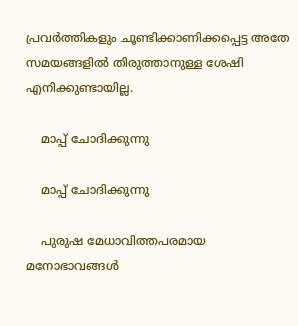പ്രവര്‍ത്തികളും ചൂണ്ടിക്കാണിക്കപ്പെട്ട അതേ സമയങ്ങളില്‍ തിരുത്താനുള്ള ശേഷി എനിക്കുണ്ടായില്ല.

    മാപ്പ് ചോദിക്കുന്നു

    മാപ്പ് ചോദിക്കുന്നു

    പുരുഷ മേധാവിത്തപരമായ മനോഭാവങ്ങള്‍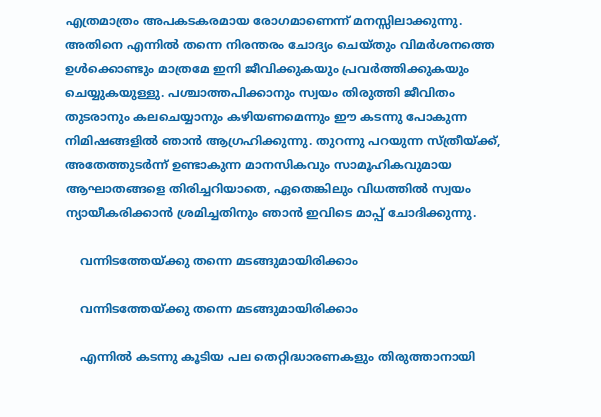എത്രമാത്രം അപകടകരമായ രോഗമാണെന്ന് മനസ്സിലാക്കുന്നു. അതിനെ എന്നില്‍ തന്നെ നിരന്തരം ചോദ്യം ചെയ്തും വിമര്‍ശനത്തെ ഉള്‍ക്കൊണ്ടും മാത്രമേ ഇനി ജീവിക്കുകയും പ്രവര്‍ത്തിക്കുകയും ചെയ്യുകയുള്ളു. പശ്ചാത്തപിക്കാനും സ്വയം തിരുത്തി ജീവിതം തുടരാനും കലചെയ്യാനും കഴിയണമെന്നും ഈ കടന്നു പോകുന്ന നിമിഷങ്ങളില്‍ ഞാന്‍ ആഗ്രഹിക്കുന്നു. തുറന്നു പറയുന്ന സ്ത്രീയ്ക്ക്, അതേത്തുടര്‍ന്ന് ഉണ്ടാകുന്ന മാനസികവും സാമൂഹികവുമായ ആഘാതങ്ങളെ തിരിച്ചറിയാതെ, ഏതെങ്കിലും വിധത്തില്‍ സ്വയം ന്യായീകരിക്കാന്‍ ശ്രമിച്ചതിനും ഞാന്‍ ഇവിടെ മാപ്പ് ചോദിക്കുന്നു.

    വന്നിടത്തേയ്ക്കു തന്നെ മടങ്ങുമായിരിക്കാം

    വന്നിടത്തേയ്ക്കു തന്നെ മടങ്ങുമായിരിക്കാം

    എന്നില്‍ കടന്നു കൂടിയ പല തെറ്റിദ്ധാരണകളും തിരുത്താനായി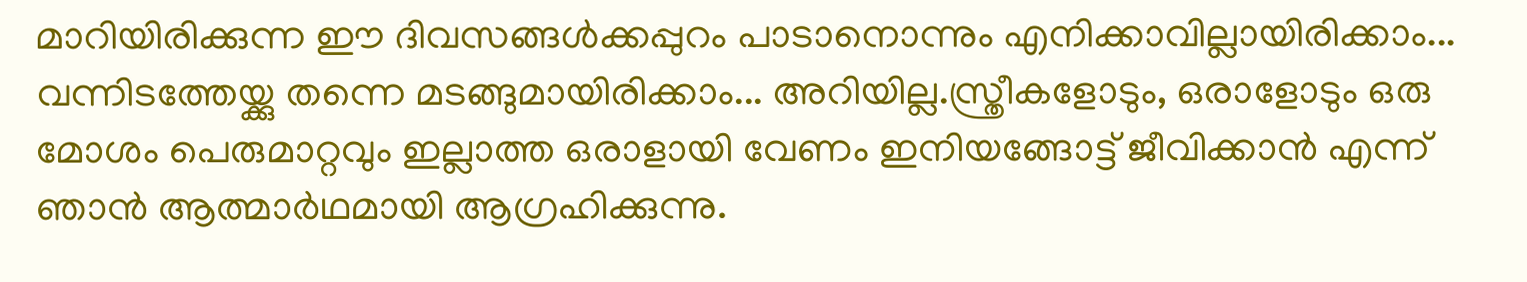മാറിയിരിക്കുന്ന ഈ ദിവസങ്ങള്‍ക്കപ്പുറം പാടാനൊന്നും എനിക്കാവില്ലായിരിക്കാം... വന്നിടത്തേയ്ക്കു തന്നെ മടങ്ങുമായിരിക്കാം... അറിയില്ല.സ്ത്രീകളോടും, ഒരാളോടും ഒരു മോശം പെരുമാറ്റവും ഇല്ലാത്ത ഒരാളായി വേണം ഇനിയങ്ങോട്ട് ജീവിക്കാൻ എന്ന് ഞാൻ ആത്മാർഥമായി ആഗ്രഹിക്കുന്നു.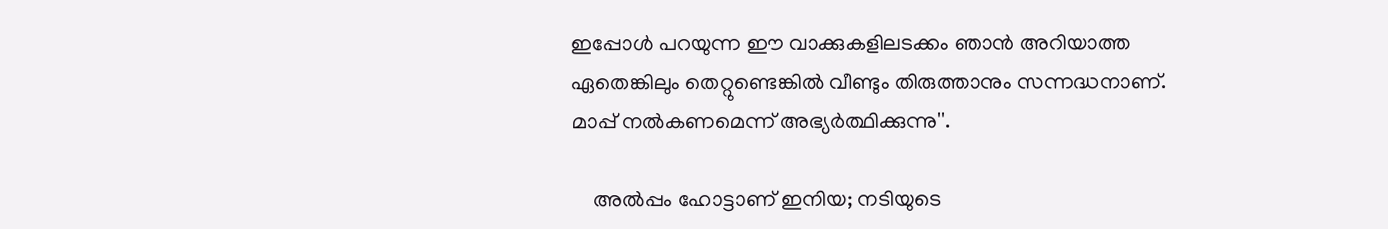ഇപ്പോള്‍ പറയുന്ന ഈ വാക്കുകളിലടക്കം ഞാന്‍ അറിയാത്ത ഏതെങ്കിലും തെറ്റുണ്ടെങ്കില്‍ വീണ്ടും തിരുത്താനും സന്നദ്ധനാണ്. മാപ്പ് നല്‍കണമെന്ന് അഭ്യര്‍ത്ഥിക്കുന്നു''.

    അല്‍പ്പം ഹോട്ടാണ് ഇനിയ; നടിയുടെ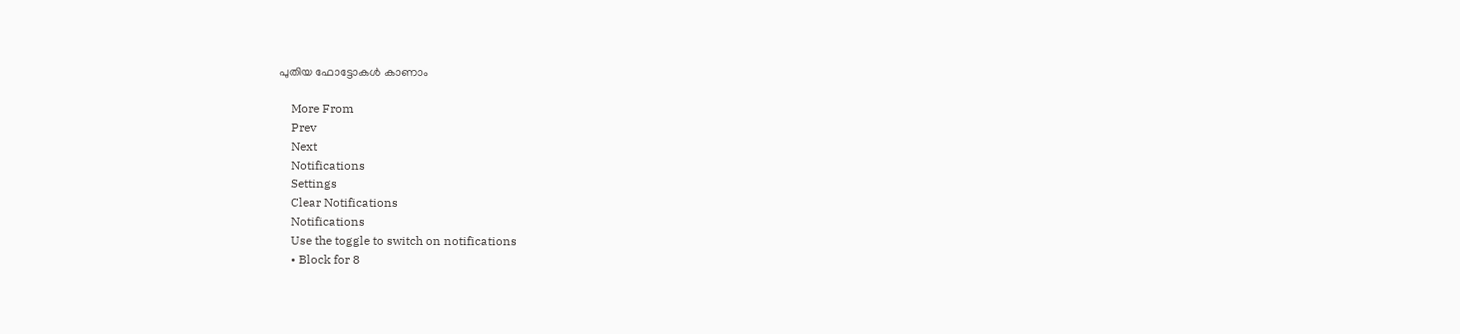പുതിയ ഫോട്ടോകള്‍ കാണാം

    More From
    Prev
    Next
    Notifications
    Settings
    Clear Notifications
    Notifications
    Use the toggle to switch on notifications
    • Block for 8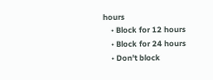hours
    • Block for 12 hours
    • Block for 24 hours
    • Don't block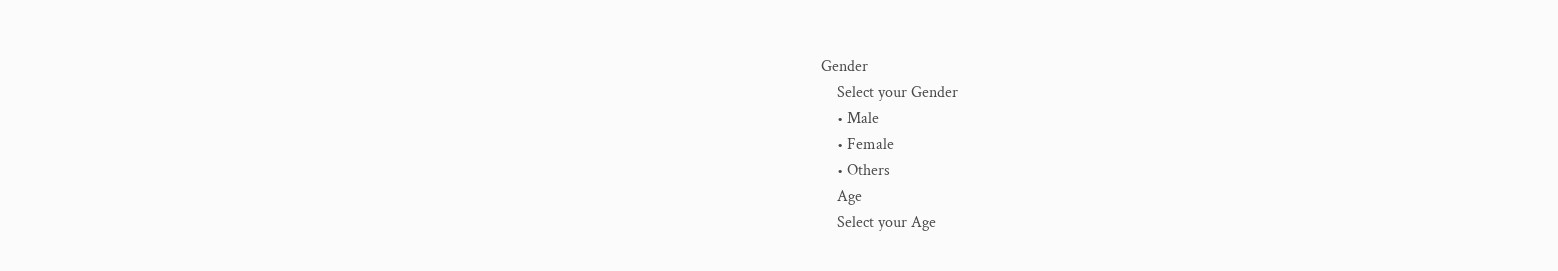Gender
    Select your Gender
    • Male
    • Female
    • Others
    Age
    Select your Age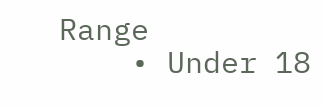Range
    • Under 18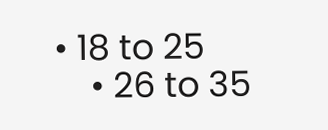• 18 to 25
    • 26 to 35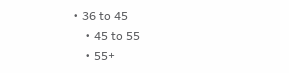• 36 to 45
    • 45 to 55
    • 55+